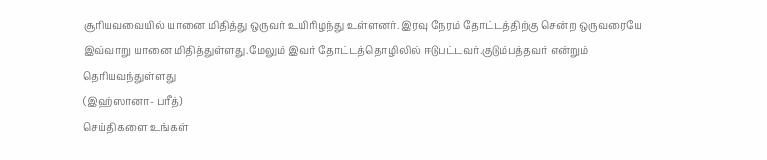சூரியவவையில் யானை மிதித்து ஒருவர் உயிரிழந்து உள்ளனர். இரவு நேரம் தோட்டத்திற்கு சென்ற ஒருவரையே இவ்வாறு யானை மிதித்துள்ளது.மேலும் இவர் தோட்டத்தொழிலில் ஈடுபட்டவர்.குடும்பத்தவர் என்றும் தெரியவந்துள்ளது
(இஹ்ஸானா- பரீத்)
செய்திகளை உங்கள்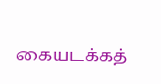கையடக்கத்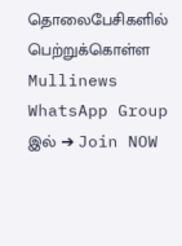தொலைபேசிகளில் பெற்றுக்கொள்ள Mullinews WhatsApp Group இல் ➔ Join NOW